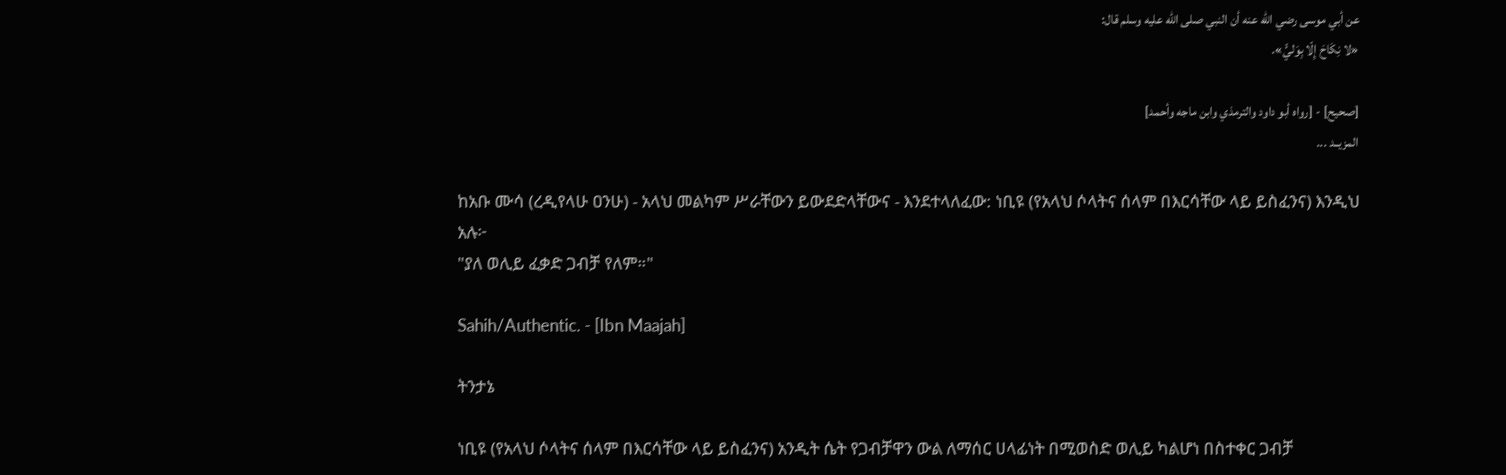عن أبي موسى رضي الله عنه أن النبي صلى الله عليه وسلم قال:
«لا نِكَاحَ إِلّا بِوَليٍّ».

[صحيح] - [رواه أبو داود والترمذي وابن ماجه وأحمد]
المزيــد ...

ከአቡ ሙሳ (ረዲየላሁ ዐንሁ) - አላህ መልካም ሥራቸውን ይውደድላቸውና - እንደተላለፈው: ነቢዩ (የአላህ ሶላትና ሰላም በእርሳቸው ላይ ይስፈንና) እንዲህ አሉ፦
"ያለ ወሊይ ፈቃድ ጋብቻ የለም።"

Sahih/Authentic. - [Ibn Maajah]

ትንታኔ

ነቢዩ (የአላህ ሶላትና ሰላም በእርሳቸው ላይ ይስፈንና) አንዲት ሴት የጋብቻዋን ውል ለማሰር ሀላፊነት በሚወስድ ወሊይ ካልሆነ በስተቀር ጋብቻ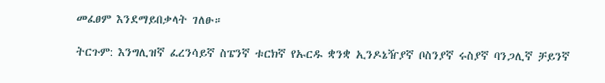መፈፀም እንደማይበቃላት ገለፁ።

ትርጉም: እንግሊዝኛ ፈረንሳይኛ ስፔንኛ ቱርክኛ የኡርዱ ቋንቋ ኢንዶኔዥያኛ ቦስንያኛ ሩስያኛ ባንጋሊኛ ቻይንኛ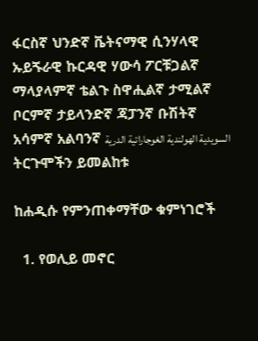ፋርስኛ ህንድኛ ቬትናማዊ ሲንሃላዊ ኡይጙራዊ ኩርዳዊ ሃውሳ ፖርቹጋልኛ ማላያላምኛ ቴልጉ ስዋሒልኛ ታሚልኛ ቦርምኛ ታይላንድኛ ጃፓንኛ ቡሽትኛ አሳምኛ አልባንኛ السويدية الهولندية الغوجاراتية الدرية
ትርጉሞችን ይመልከቱ

ከሐዲሱ የምንጠቀማቸው ቁምነገሮች

  1. የወሊይ መኖር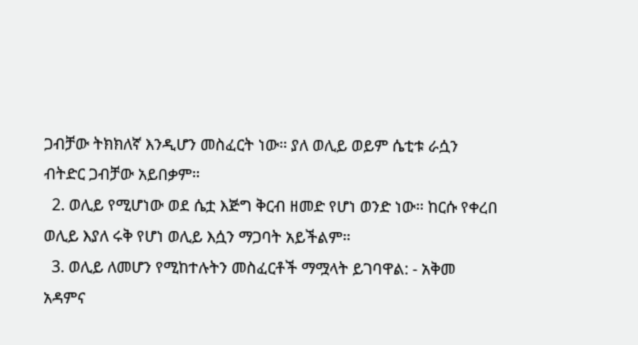ጋብቻው ትክክለኛ እንዲሆን መስፈርት ነው። ያለ ወሊይ ወይም ሴቲቱ ራሷን ብትድር ጋብቻው አይበቃም።
  2. ወሊይ የሚሆነው ወደ ሴቷ እጅግ ቅርብ ዘመድ የሆነ ወንድ ነው። ከርሱ የቀረበ ወሊይ እያለ ሩቅ የሆነ ወሊይ እሷን ማጋባት አይችልም።
  3. ወሊይ ለመሆን የሚከተሉትን መስፈርቶች ማሟላት ይገባዋል: - አቅመ አዳምና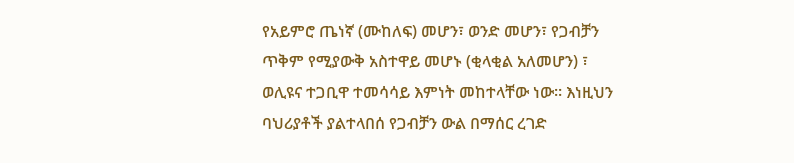የአይምሮ ጤነኛ (ሙከለፍ) መሆን፣ ወንድ መሆን፣ የጋብቻን ጥቅም የሚያውቅ አስተዋይ መሆኑ (ቂላቂል አለመሆን) ፣ ወሊዩና ተጋቢዋ ተመሳሳይ እምነት መከተላቸው ነው። እነዚህን ባህሪያቶች ያልተላበሰ የጋብቻን ውል በማሰር ረገድ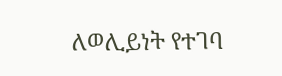ለወሊይነት የተገባ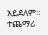አይደለም።
ተጨማሪ